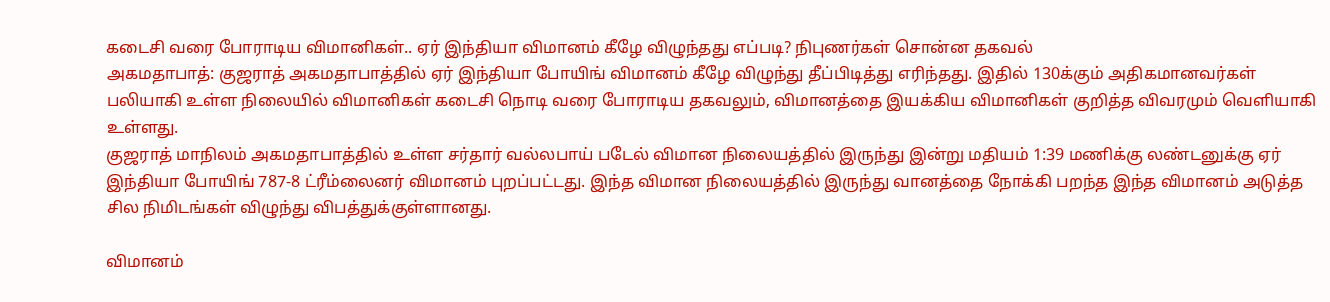கடைசி வரை போராடிய விமானிகள்.. ஏர் இந்தியா விமானம் கீழே விழுந்தது எப்படி? நிபுணர்கள் சொன்ன தகவல்
அகமதாபாத்: குஜராத் அகமதாபாத்தில் ஏர் இந்தியா போயிங் விமானம் கீழே விழுந்து தீப்பிடித்து எரிந்தது. இதில் 130க்கும் அதிகமானவர்கள் பலியாகி உள்ள நிலையில் விமானிகள் கடைசி நொடி வரை போராடிய தகவலும், விமானத்தை இயக்கிய விமானிகள் குறித்த விவரமும் வெளியாகி உள்ளது.
குஜராத் மாநிலம் அகமதாபாத்தில் உள்ள சர்தார் வல்லபாய் படேல் விமான நிலையத்தில் இருந்து இன்று மதியம் 1:39 மணிக்கு லண்டனுக்கு ஏர் இந்தியா போயிங் 787-8 ட்ரீம்லைனர் விமானம் புறப்பட்டது. இந்த விமான நிலையத்தில் இருந்து வானத்தை நோக்கி பறந்த இந்த விமானம் அடுத்த சில நிமிடங்கள் விழுந்து விபத்துக்குள்ளானது.

விமானம்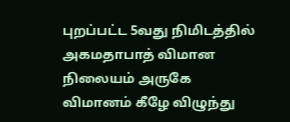புறப்பட்ட 5வது நிமிடத்தில் அகமதாபாத் விமான நிலையம் அருகே விமானம் கீழே விழுந்து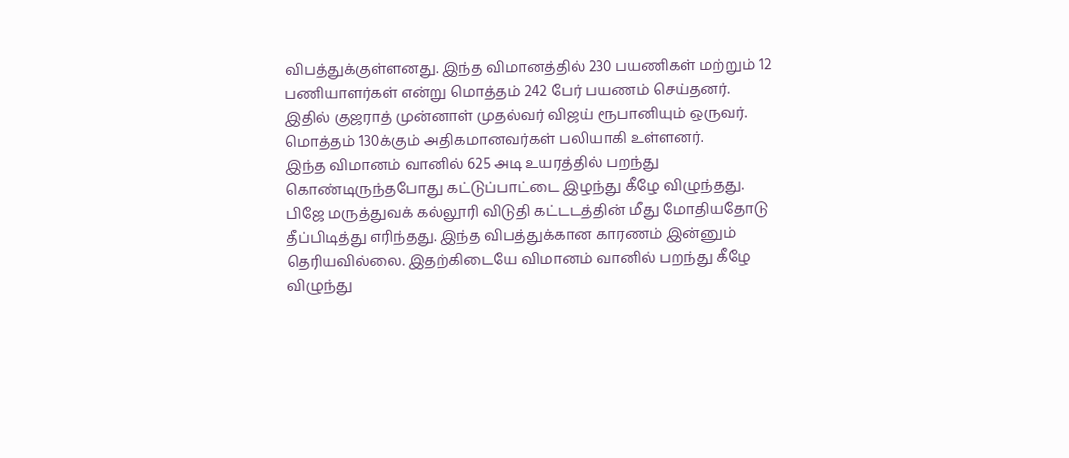விபத்துக்குள்ளனது. இந்த விமானத்தில் 230 பயணிகள் மற்றும் 12 பணியாளர்கள் என்று மொத்தம் 242 பேர் பயணம் செய்தனர். இதில் குஜராத் முன்னாள் முதல்வர் விஜய் ரூபானியும் ஒருவர். மொத்தம் 130க்கும் அதிகமானவர்கள் பலியாகி உள்ளனர்.
இந்த விமானம் வானில் 625 அடி உயரத்தில் பறந்து கொண்டிருந்தபோது கட்டுப்பாட்டை இழந்து கீழே விழுந்தது. பிஜே மருத்துவக் கல்லூரி விடுதி கட்டடத்தின் மீது மோதியதோடு தீப்பிடித்து எரிந்தது. இந்த விபத்துக்கான காரணம் இன்னும் தெரியவில்லை. இதற்கிடையே விமானம் வானில் பறந்து கீழே விழுந்து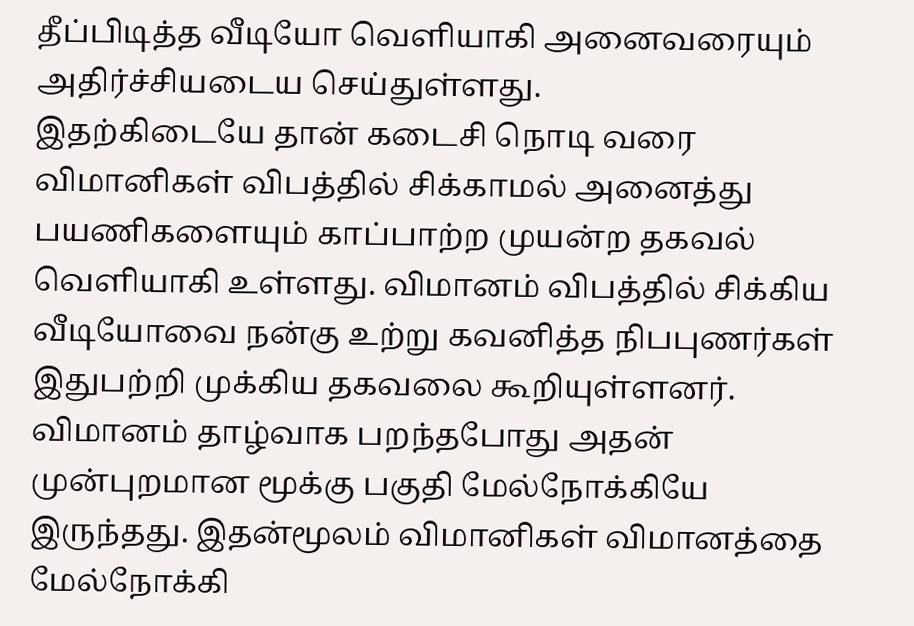தீப்பிடித்த வீடியோ வெளியாகி அனைவரையும் அதிர்ச்சியடைய செய்துள்ளது.
இதற்கிடையே தான் கடைசி நொடி வரை விமானிகள் விபத்தில் சிக்காமல் அனைத்து பயணிகளையும் காப்பாற்ற முயன்ற தகவல் வெளியாகி உள்ளது. விமானம் விபத்தில் சிக்கிய வீடியோவை நன்கு உற்று கவனித்த நிபபுணர்கள் இதுபற்றி முக்கிய தகவலை கூறியுள்ளனர். விமானம் தாழ்வாக பறந்தபோது அதன் முன்புறமான மூக்கு பகுதி மேல்நோக்கியே இருந்தது. இதன்மூலம் விமானிகள் விமானத்தை மேல்நோக்கி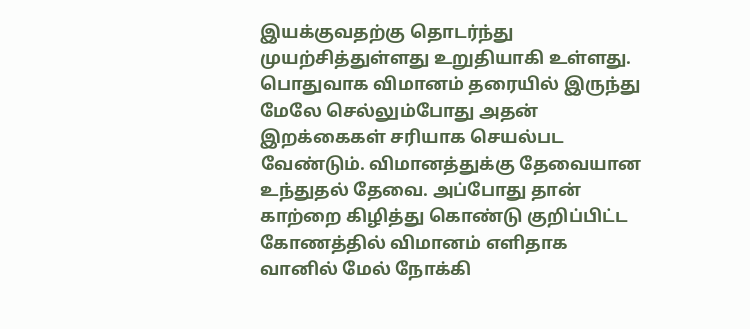இயக்குவதற்கு தொடர்ந்து முயற்சித்துள்ளது உறுதியாகி உள்ளது.
பொதுவாக விமானம் தரையில் இருந்து மேலே செல்லும்போது அதன் இறக்கைகள் சரியாக செயல்பட வேண்டும். விமானத்துக்கு தேவையான உந்துதல் தேவை. அப்போது தான் காற்றை கிழித்து கொண்டு குறிப்பிட்ட கோணத்தில் விமானம் எளிதாக வானில் மேல் நோக்கி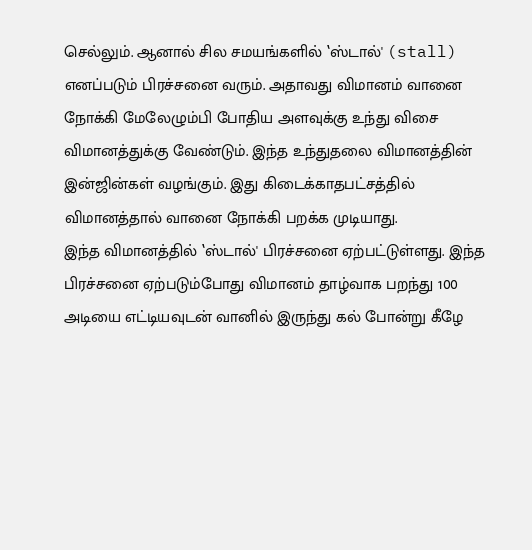செல்லும். ஆனால் சில சமயங்களில் ‛ஸ்டால்' (stall) எனப்படும் பிரச்சனை வரும். அதாவது விமானம் வானை நோக்கி மேலேழும்பி போதிய அளவுக்கு உந்து விசை விமானத்துக்கு வேண்டும். இந்த உந்துதலை விமானத்தின் இன்ஜின்கள் வழங்கும். இது கிடைக்காதபட்சத்தில் விமானத்தால் வானை நோக்கி பறக்க முடியாது.
இந்த விமானத்தில் ‛ஸ்டால்' பிரச்சனை ஏற்பட்டுள்ளது. இந்த பிரச்சனை ஏற்படும்போது விமானம் தாழ்வாக பறந்து 100 அடியை எட்டியவுடன் வானில் இருந்து கல் போன்று கீழே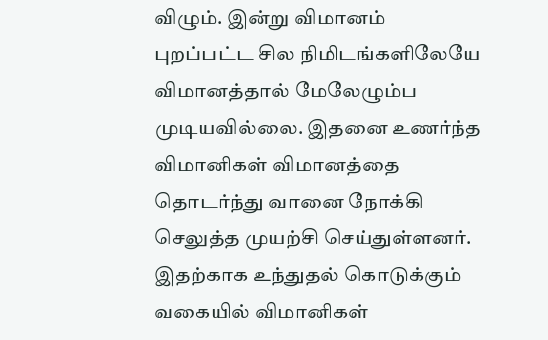விழும். இன்று விமானம் புறப்பட்ட சில நிமிடங்களிலேயே விமானத்தால் மேலேழும்ப முடியவில்லை. இதனை உணர்ந்த விமானிகள் விமானத்தை தொடர்ந்து வானை நோக்கி செலுத்த முயற்சி செய்துள்ளனர். இதற்காக உந்துதல் கொடுக்கும் வகையில் விமானிகள்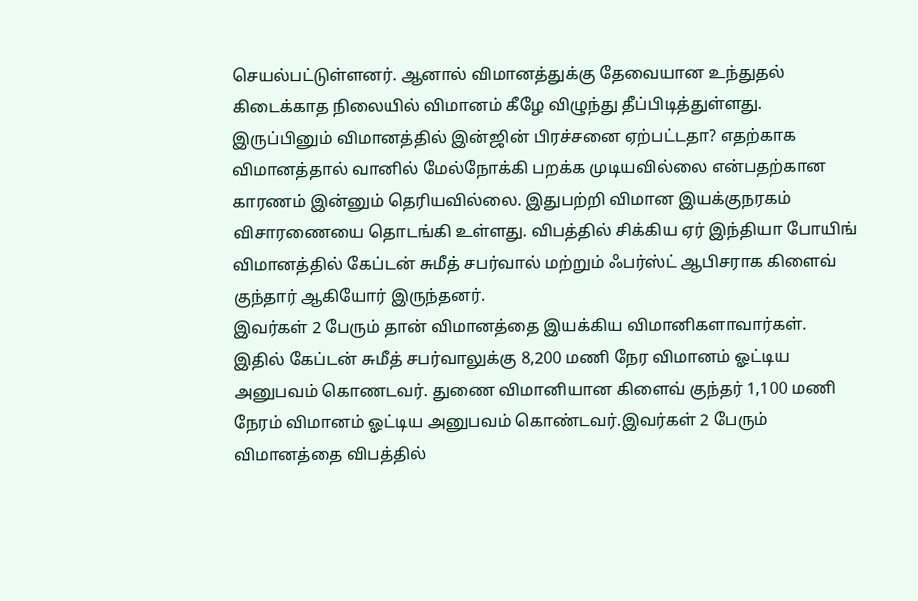செயல்பட்டுள்ளனர். ஆனால் விமானத்துக்கு தேவையான உந்துதல் கிடைக்காத நிலையில் விமானம் கீழே விழுந்து தீப்பிடித்துள்ளது.
இருப்பினும் விமானத்தில் இன்ஜின் பிரச்சனை ஏற்பட்டதா? எதற்காக விமானத்தால் வானில் மேல்நோக்கி பறக்க முடியவில்லை என்பதற்கான காரணம் இன்னும் தெரியவில்லை. இதுபற்றி விமான இயக்குநரகம் விசாரணையை தொடங்கி உள்ளது. விபத்தில் சிக்கிய ஏர் இந்தியா போயிங் விமானத்தில் கேப்டன் சுமீத் சபர்வால் மற்றும் ஃபர்ஸ்ட் ஆபிசராக கிளைவ் குந்தார் ஆகியோர் இருந்தனர்.
இவர்கள் 2 பேரும் தான் விமானத்தை இயக்கிய விமானிகளாவார்கள். இதில் கேப்டன் சுமீத் சபர்வாலுக்கு 8,200 மணி நேர விமானம் ஓட்டிய அனுபவம் கொணடவர். துணை விமானியான கிளைவ் குந்தர் 1,100 மணி நேரம் விமானம் ஓட்டிய அனுபவம் கொண்டவர்.இவர்கள் 2 பேரும் விமானத்தை விபத்தில்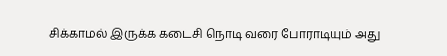சிக்காமல் இருக்க கடைசி நொடி வரை போராடியும் அது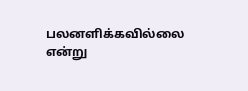பலனளிக்கவில்லை என்று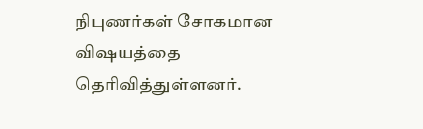நிபுணர்கள் சோகமான விஷயத்தை தெரிவித்துள்ளனர்.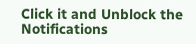Click it and Unblock the Notifications